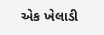એક ખેલાડી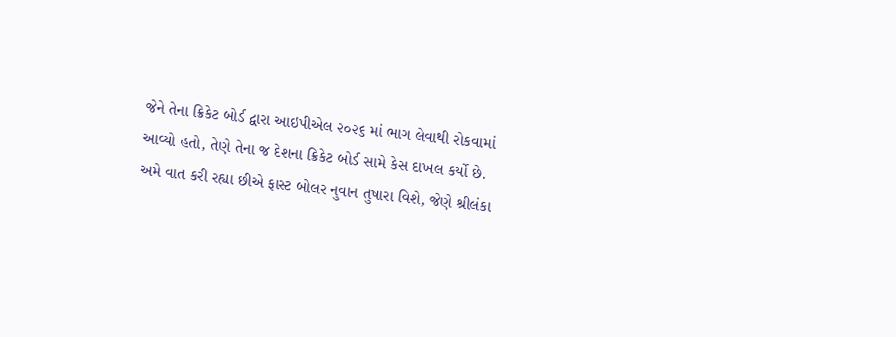જેને તેના ક્રિકેટ બોર્ડ દ્વારા આઇપીએલ ૨૦૨૬ માં ભાગ લેવાથી રોકવામાં આવ્યો હતો, તેણે તેના જ દેશના ક્રિકેટ બોર્ડ સામે કેસ દાખલ કર્યો છે. અમે વાત કરી રહ્યા છીએ ફાસ્ટ બોલર નુવાન તુષારા વિશે, જેણે શ્રીલંકા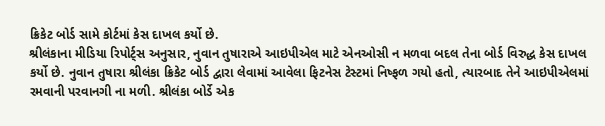ક્રિકેટ બોર્ડ સામે કોર્ટમાં કેસ દાખલ કર્યો છે.
શ્રીલંકાના મીડિયા રિપોર્ટ્સ અનુસાર, નુવાન તુષારાએ આઇપીએલ માટે એનઓસી ન મળવા બદલ તેના બોર્ડ વિરુદ્ધ કેસ દાખલ કર્યો છે. નુવાન તુષારા શ્રીલંકા ક્રિકેટ બોર્ડ દ્વારા લેવામાં આવેલા ફિટનેસ ટેસ્ટમાં નિષ્ફળ ગયો હતો, ત્યારબાદ તેને આઇપીએલમાં રમવાની પરવાનગી ના મળી. શ્રીલંકા બોર્ડે એક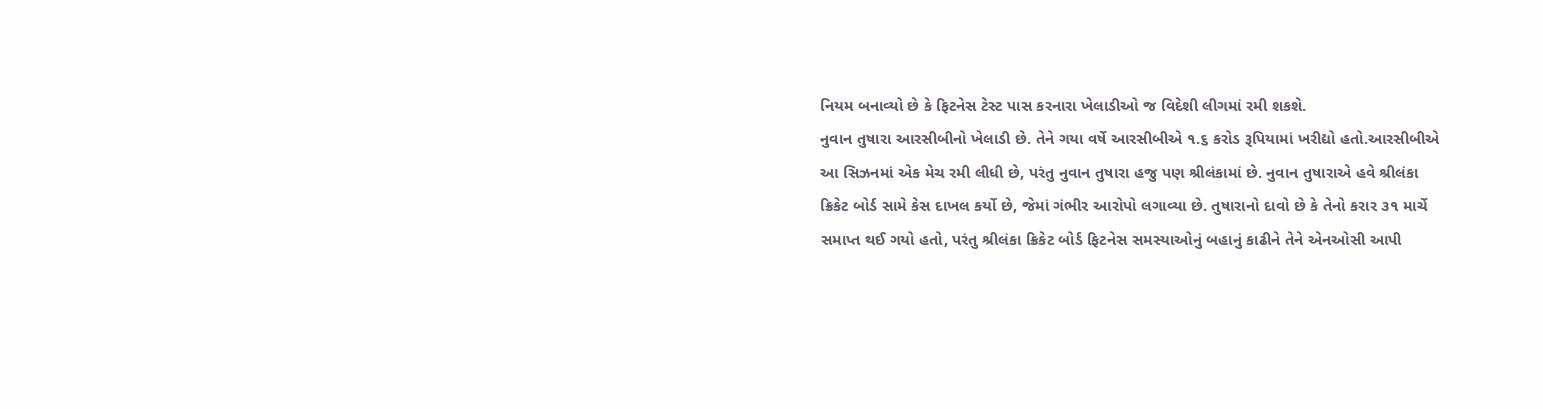નિયમ બનાવ્યો છે કે ફિટનેસ ટેસ્ટ પાસ કરનારા ખેલાડીઓ જ વિદેશી લીગમાં રમી શકશે.
નુવાન તુષારા આરસીબીનો ખેલાડી છે. તેને ગયા વર્ષે આરસીબીએ ૧.૬ કરોડ રૂપિયામાં ખરીદ્યો હતો.આરસીબીએ આ સિઝનમાં એક મેચ રમી લીધી છે, પરંતુ નુવાન તુષારા હજુ પણ શ્રીલંકામાં છે. નુવાન તુષારાએ હવે શ્રીલંકા ક્રિકેટ બોર્ડ સામે કેસ દાખલ કર્યો છે, જેમાં ગંભીર આરોપો લગાવ્યા છે. તુષારાનો દાવો છે કે તેનો કરાર ૩૧ માર્ચે સમાપ્ત થઈ ગયો હતો, પરંતુ શ્રીલંકા ક્રિકેટ બોર્ડ ફિટનેસ સમસ્યાઓનું બહાનું કાઢીને તેને એનઓસી આપી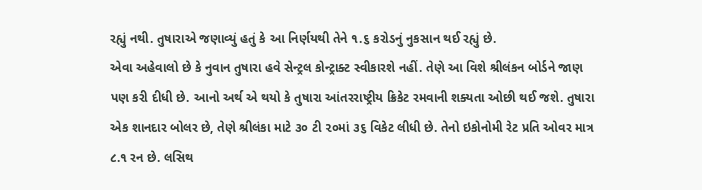રહ્યું નથી. તુષારાએ જણાવ્યું હતું કે આ નિર્ણયથી તેને ૧.૬ કરોડનું નુકસાન થઈ રહ્યું છે.
એવા અહેવાલો છે કે નુવાન તુષારા હવે સેન્ટ્રલ કોન્ટ્રાક્ટ સ્વીકારશે નહીં. તેણે આ વિશે શ્રીલંકન બોર્ડને જાણ પણ કરી દીધી છે. આનો અર્થ એ થયો કે તુષારા આંતરરાષ્ટ્રીય ક્રિકેટ રમવાની શક્યતા ઓછી થઈ જશે. તુષારા એક શાનદાર બોલર છે, તેણે શ્રીલંકા માટે ૩૦ ટી ૨૦માં ૩૬ વિકેટ લીધી છે. તેનો ઇકોનોમી રેટ પ્રતિ ઓવર માત્ર ૮.૧ રન છે. લસિથ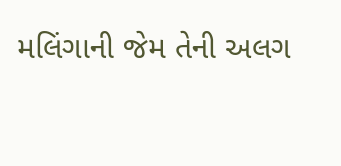મલિંગાની જેમ તેની અલગ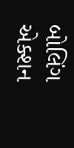બોલિંગ એક્શન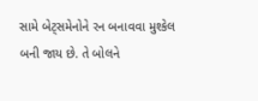સામે બેટ્સમેનોને રન બનાવવા મુશ્કેલ બની જાય છે. તે બોલને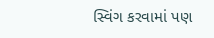સ્વિંગ કરવામાં પણ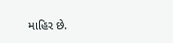માહિર છે.